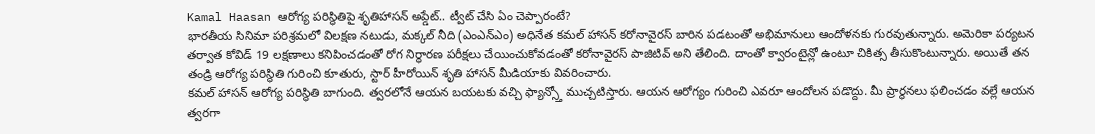Kamal Haasan ఆరోగ్య పరిస్థితిపై శృతిహాసన్ అప్డేట్.. ట్వీట్ చేసి ఏం చెప్పారంటే?
భారతీయ సినిమా పరిశ్రమలో విలక్షణ నటుడు, మక్కల్ నీది (ఎంఎన్ఎం) అధినేత కమల్ హాసన్ కరోనావైరస్ బారిన పడటంతో అభిమానులు ఆందోళనకు గురవుతున్నారు. అమెరికా పర్యటన తర్వాత కోవిడ్ 19 లక్షణాలు కనిపించడంతో రోగ నిర్ధారణ పరీక్షలు చేయించుకోవడంతో కరోనావైరస్ పాజిటివ్ అని తేలింది. దాంతో క్వారంటైన్లో ఉంటూ చికిత్స తీసుకొంటున్నారు. అయితే తన తండ్రి ఆరోగ్య పరిస్థితి గురించి కూతురు, స్టార్ హీరోయిన్ శృతి హాసన్ మీడియాకు వివరించారు.
కమల్ హాసన్ ఆరోగ్య పరిస్థితి బాగుంది. త్వరలోనే ఆయన బయటకు వచ్చి ఫ్యాన్స్తో ముచ్చటిస్తారు. ఆయన ఆరోగ్యం గురించి ఎవరూ ఆందోలన పడొద్దు. మీ ప్రార్థనలు ఫలించడం వల్లే ఆయన త్వరగా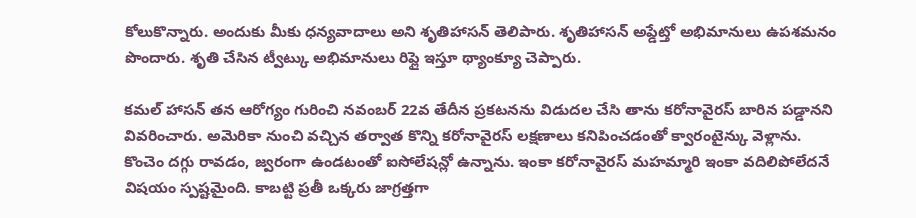కోలుకొన్నారు. అందుకు మీకు ధన్యవాదాలు అని శృతిహాసన్ తెలిపారు. శృతిహాసన్ అప్డేట్తో అభిమానులు ఉపశమనం పొందారు. శృతి చేసిన ట్వీట్కు అభిమానులు రిప్లై ఇస్తూ థ్యాంక్యూ చెప్పారు.

కమల్ హాసన్ తన ఆరోగ్యం గురించి నవంబర్ 22వ తేదీన ప్రకటనను విడుదల చేసి తాను కరోనావైరస్ బారిన పడ్డానని వివరించారు. అమెరికా నుంచి వచ్చిన తర్వాత కొన్ని కరోనావైరస్ లక్షణాలు కనిపించడంతో క్వారంటైన్కు వెళ్లాను. కొంచెం దగ్గు రావడం, జ్వరంగా ఉండటంతో ఐసోలేషన్లో ఉన్నాను. ఇంకా కరోనావైరస్ మహమ్మారి ఇంకా వదిలిపోలేదనే విషయం స్పష్టమైంది. కాబట్టి ప్రతీ ఒక్కరు జాగ్రత్తగా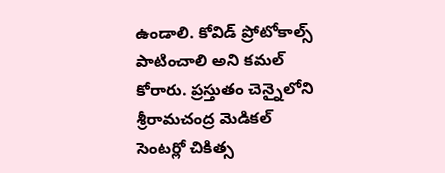ఉండాలి. కోవిడ్ ప్రోటోకాల్స్ పాటించాలి అని కమల్ కోరారు. ప్రస్తుతం చెన్నైలోని శ్రీరామచంద్ర మెడికల్ సెంటర్లో చికిత్స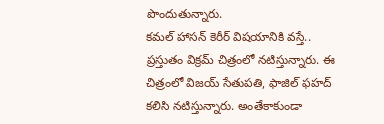పొందుతున్నారు.
కమల్ హాసన్ కెరీర్ విషయానికి వస్తే.. ప్రస్తుతం విక్రమ్ చిత్రంలో నటిస్తున్నారు. ఈ చిత్రంలో విజయ్ సేతుపతి, ఫాజిల్ ఫహద్ కలిసి నటిస్తున్నారు. అంతేకాకుండా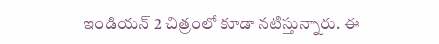ఇండియన్ 2 చిత్రంలో కూడా నటిస్తున్నారు. ఈ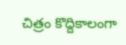చిత్రం కొద్దికాలంగా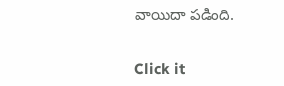వాయిదా పడింది.


Click it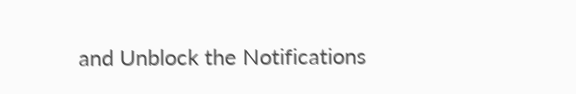and Unblock the Notifications